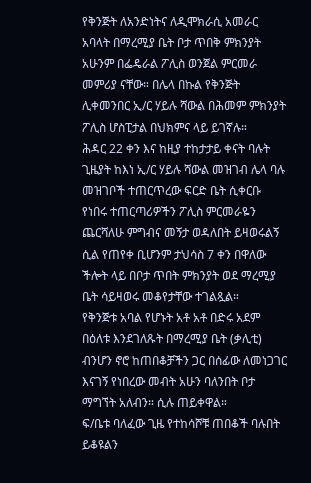የቅንጅት ለአንድነትና ለዲሞክራሲ አመራር አባላት በማረሚያ ቤት ቦታ ጥበቅ ምክንያት አሁንም በፌዴራል ፖሊስ ወንጀል ምርመራ መምሪያ ናቸው። በሌላ በኩል የቅንጅት ሊቀመንበር ኢ/ር ሃይሉ ሻውል በሕመም ምክንያት ፖሊስ ሆስፒታል በህክምና ላይ ይገኛሉ።
ሕዳር 22 ቀን እና ከዚያ ተከታታይ ቀናት ባሉት ጊዜያት ከእነ ኢ/ር ሃይሉ ሻውል መዝገብ ሌላ ባሉ መዝገቦች ተጠርጥረው ፍርድ ቤት ሲቀርቡ የነበሩ ተጠርጣሪዎችን ፖሊስ ምርመራዬን ጨርሻለሁ ምግብና መኝታ ወዳለበት ይዛወሩልኝ ሲል የጠየቀ ቢሆንም ታህሳስ 7 ቀን በዋለው ችሎት ላይ በቦታ ጥበት ምክንያት ወደ ማረሚያ ቤት ሳይዛወሩ መቆየታቸው ተገልጿል።
የቅንጅቱ አባል የሆኑት አቶ አቶ በድሩ አደም በዕለቱ እንደገለጹት በማረሚያ ቤት (ቃሊቲ) ብንሆን ኖሮ ከጠበቆቻችን ጋር በሰፊው ለመነጋገር እናገኝ የነበረው መብት አሁን ባለንበት ቦታ ማግኘት አለብን። ሲሉ ጠይቀዋል።
ፍ/ቤቱ ባለፈው ጊዜ የተከሳሾቹ ጠበቆች ባሉበት ይቆዩልን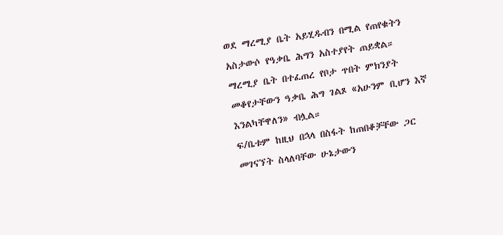ወደ ማረሚያ ቤት አይሂዱብን በሚል የጠየቁትን አስታውሶ የዓቃቤ ሕግን አስተያየት ጠይቋል።
ማረሚያ ቤት በተፈጠረ የቦታ ጥበት ምክንያት መቆየታቸውን ዓቃቤ ሕግ ገልጾ «አሁንም ቢሆን እኛ እንልካቸዋለን» ብሏል።
ፍ/ቤቱም ከዚህ በኋላ በስፋት ከጠበቆቻቸው ጋር መገናኘት ስላለባቸው ሁኔታውን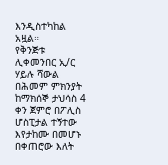እንዲስተካከል አዟል።
የቅንጅቱ ሊቀመንበር ኢ/ር ሃይሉ ሻውል በሕመም ምክንያት ከማክሰኞ ታህሳስ 4 ቀን ጀምሮ በፖሊስ ሆስፒታል ተኝተው እየታከሙ በመሆኑ በቀጠሮው እለት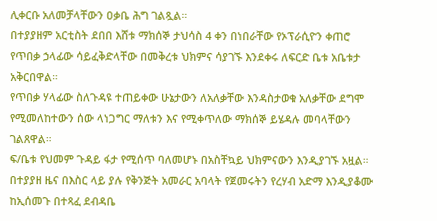ሊቀርቡ አለመቻላቸውን ዐቃቤ ሕግ ገልጿል።
በተያያዘም አርቲስት ደበበ እሸቱ ማክሰኞ ታህሳስ 4 ቀን በነበራቸው የኦፕራሲዮን ቀጠሮ የጥበቃ ኃላፊው ሳይፈቅድላቸው በመቅረቱ ህክምና ሳያገኙ እንደቀሩ ለፍርድ ቤቱ አቤቱታ አቅርበዋል።
የጥበቃ ሃላፊው ስለጉዳዩ ተጠይቀው ሁኔታውን ለአለቃቸው እንዳስታወቁ አለቃቸው ደግሞ የሚመለከተውን ሰው ላነጋግር ማለቱን እና የሚቀጥለው ማክሰኞ ይሄዳሉ መባላቸውን ገልጸዋል።
ፍ/ቤቱ የህመም ጉዳይ ፋታ የሚሰጥ ባለመሆኑ በአስቸኳይ ህክምናውን እንዲያገኙ አዟል። በተያያዘ ዜና በእስር ላይ ያሉ የቅንጅት አመራር አባላት የጀመሩትን የረሃብ አድማ እንዲያቆሙ ከኢሰመጉ በተጻፈ ደብዳቤ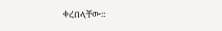ቀረበላቸው።